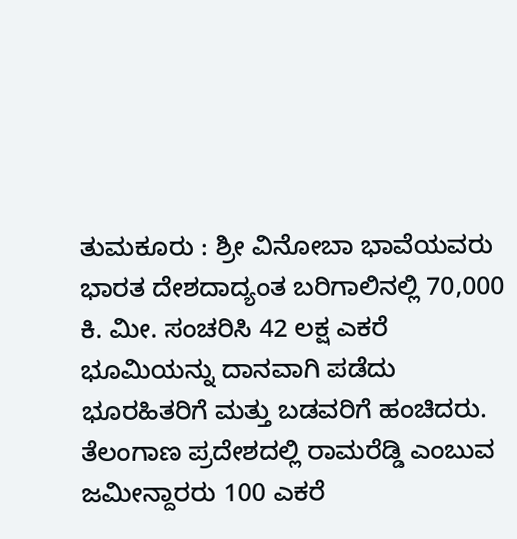ತುಮಕೂರು : ಶ್ರೀ ವಿನೋಬಾ ಭಾವೆಯವರು ಭಾರತ ದೇಶದಾದ್ಯಂತ ಬರಿಗಾಲಿನಲ್ಲಿ 70,000 ಕಿ. ಮೀ. ಸಂಚರಿಸಿ 42 ಲಕ್ಷ ಎಕರೆ ಭೂಮಿಯನ್ನು ದಾನವಾಗಿ ಪಡೆದು ಭೂರಹಿತರಿಗೆ ಮತ್ತು ಬಡವರಿಗೆ ಹಂಚಿದರು.
ತೆಲಂಗಾಣ ಪ್ರದೇಶದಲ್ಲಿ ರಾಮರೆಡ್ಡಿ ಎಂಬುವ ಜಮೀನ್ದಾರರು 100 ಎಕರೆ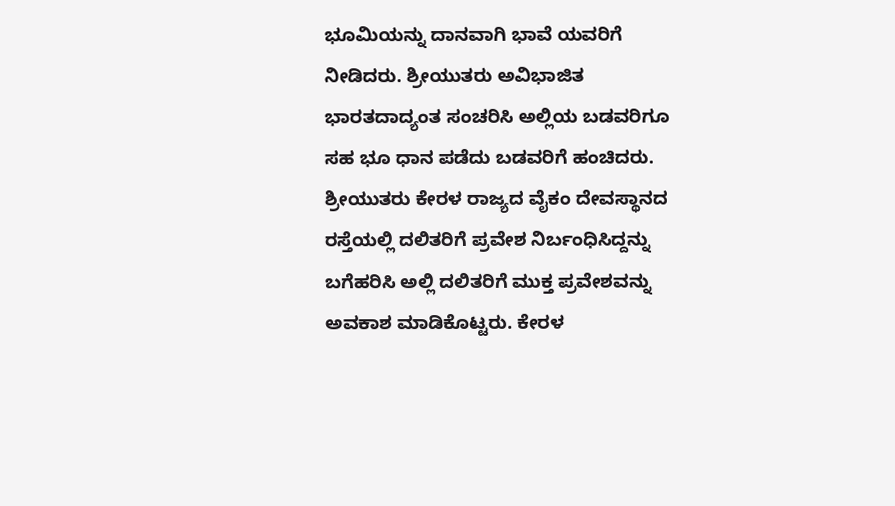ಭೂಮಿಯನ್ನು ದಾನವಾಗಿ ಭಾವೆ ಯವರಿಗೆ ನೀಡಿದರು. ಶ್ರೀಯುತರು ಅವಿಭಾಜಿತ ಭಾರತದಾದ್ಯಂತ ಸಂಚರಿಸಿ ಅಲ್ಲಿಯ ಬಡವರಿಗೂ ಸಹ ಭೂ ಧಾನ ಪಡೆದು ಬಡವರಿಗೆ ಹಂಚಿದರು.
ಶ್ರೀಯುತರು ಕೇರಳ ರಾಜ್ಯದ ವೈಕಂ ದೇವಸ್ಥಾನದ ರಸ್ತೆಯಲ್ಲಿ ದಲಿತರಿಗೆ ಪ್ರವೇಶ ನಿರ್ಬಂಧಿಸಿದ್ದನ್ನು ಬಗೆಹರಿಸಿ ಅಲ್ಲಿ ದಲಿತರಿಗೆ ಮುಕ್ತ ಪ್ರವೇಶವನ್ನು ಅವಕಾಶ ಮಾಡಿಕೊಟ್ಟರು. ಕೇರಳ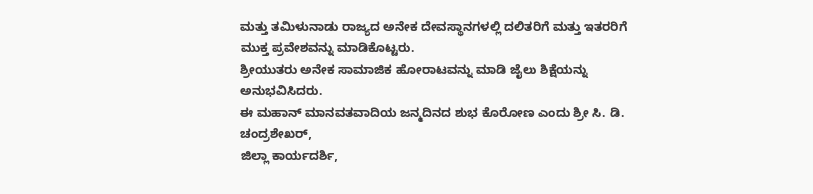ಮತ್ತು ತಮಿಳುನಾಡು ರಾಜ್ಯದ ಅನೇಕ ದೇವಸ್ಥಾನಗಳಲ್ಲಿ ದಲಿತರಿಗೆ ಮತ್ತು ಇತರರಿಗೆ ಮುಕ್ತ ಪ್ರವೇಶವನ್ನು ಮಾಡಿಕೊಟ್ಟರು.
ಶ್ರೀಯುತರು ಅನೇಕ ಸಾಮಾಜಿಕ ಹೋರಾಟವನ್ನು ಮಾಡಿ ಜೈಲು ಶಿಕ್ಷೆಯನ್ನು ಅನುಭವಿಸಿದರು.
ಈ ಮಹಾನ್ ಮಾನವತವಾದಿಯ ಜನ್ಮದಿನದ ಶುಭ ಕೊರೋಣ ಎಂದು ಶ್ರೀ ಸಿ. ಡಿ. ಚಂದ್ರಶೇಖರ್,
ಜಿಲ್ಲಾ ಕಾರ್ಯದರ್ಶಿ,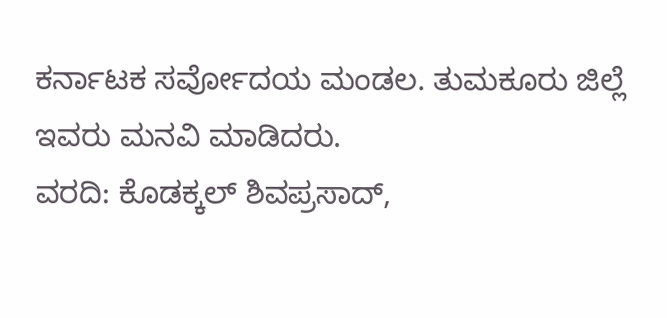ಕರ್ನಾಟಕ ಸರ್ವೋದಯ ಮಂಡಲ. ತುಮಕೂರು ಜಿಲ್ಲೆ ಇವರು ಮನವಿ ಮಾಡಿದರು.
ವರದಿ: ಕೊಡಕ್ಕಲ್ ಶಿವಪ್ರಸಾದ್,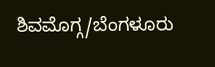ಶಿವಮೊಗ್ಗ/ಬೆಂಗಳೂರು